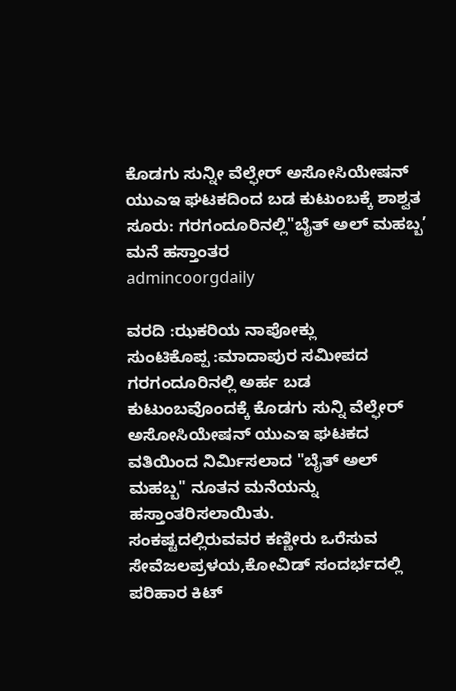ಕೊಡಗು ಸುನ್ನೀ ವೆಲ್ಫೇರ್ ಅಸೋಸಿಯೇಷನ್ ಯುಎಇ ಘಟಕದಿಂದ ಬಡ ಕುಟುಂಬಕ್ಕೆ ಶಾಶ್ವತ ಸೂರು: ಗರಗಂದೂರಿನಲ್ಲಿ"ಬೈತ್ ಅಲ್ ಮಹಬ್ಬ’ ಮನೆ ಹಸ್ತಾಂತರ
admincoorgdaily

ವರದಿ :ಝಕರಿಯ ನಾಪೋಕ್ಲು
ಸುಂಟಿಕೊಪ್ಪ :ಮಾದಾಪುರ ಸಮೀಪದ ಗರಗಂದೂರಿನಲ್ಲಿ ಅರ್ಹ ಬಡ ಕುಟುಂಬವೊಂದಕ್ಕೆ ಕೊಡಗು ಸುನ್ನಿ ವೆಲ್ಫೇರ್ ಅಸೋಸಿಯೇಷನ್ ಯುಎಇ ಘಟಕದ ವತಿಯಿಂದ ನಿರ್ಮಿಸಲಾದ "ಬೈತ್ ಅಲ್ ಮಹಬ್ಬ" ನೂತನ ಮನೆಯನ್ನು ಹಸ್ತಾಂತರಿಸಲಾಯಿತು.
ಸಂಕಷ್ಟದಲ್ಲಿರುವವರ ಕಣ್ಣೀರು ಒರೆಸುವ ಸೇವೆಜಲಪ್ರಳಯ,ಕೋವಿಡ್ ಸಂದರ್ಭದಲ್ಲಿ ಪರಿಹಾರ ಕಿಟ್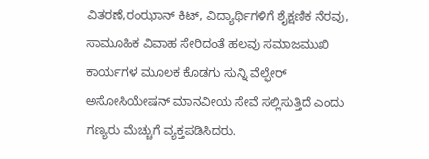ವಿತರಣೆ,ರಂಝಾನ್ ಕಿಟ್, ವಿದ್ಯಾರ್ಥಿಗಳಿಗೆ ಶೈಕ್ಷಣಿಕ ನೆರವು, ಸಾಮೂಹಿಕ ವಿವಾಹ ಸೇರಿದಂತೆ ಹಲವು ಸಮಾಜಮುಖಿ ಕಾರ್ಯಗಳ ಮೂಲಕ ಕೊಡಗು ಸುನ್ನಿ ವೆಲ್ಫೇರ್ ಅಸೋಸಿಯೇಷನ್ ಮಾನವೀಯ ಸೇವೆ ಸಲ್ಲಿಸುತ್ತಿದೆ ಎಂದು ಗಣ್ಯರು ಮೆಚ್ಚುಗೆ ವ್ಯಕ್ತಪಡಿಸಿದರು.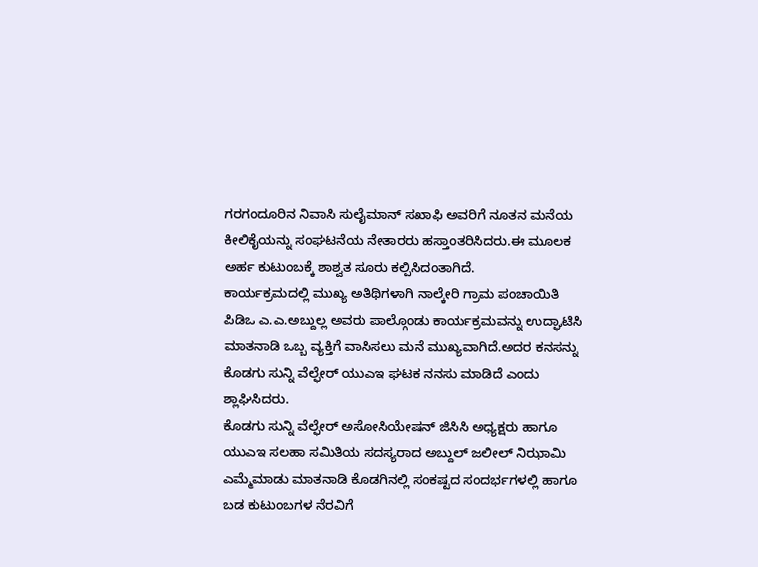ಗರಗಂದೂರಿನ ನಿವಾಸಿ ಸುಲೈಮಾನ್ ಸಖಾಫಿ ಅವರಿಗೆ ನೂತನ ಮನೆಯ ಕೀಲಿಕೈಯನ್ನು ಸಂಘಟನೆಯ ನೇತಾರರು ಹಸ್ತಾಂತರಿಸಿದರು.ಈ ಮೂಲಕ ಅರ್ಹ ಕುಟುಂಬಕ್ಕೆ ಶಾಶ್ವತ ಸೂರು ಕಲ್ಪಿಸಿದಂತಾಗಿದೆ.
ಕಾರ್ಯಕ್ರಮದಲ್ಲಿ ಮುಖ್ಯ ಅತಿಥಿಗಳಾಗಿ ನಾಲ್ಕೇರಿ ಗ್ರಾಮ ಪಂಚಾಯಿತಿ ಪಿಡಿಒ ಎ.ಎ.ಅಬ್ದುಲ್ಲ ಅವರು ಪಾಲ್ಗೊಂಡು ಕಾರ್ಯಕ್ರಮವನ್ನು ಉದ್ಘಾಟಿಸಿ ಮಾತನಾಡಿ ಒಬ್ಬ ವ್ಯಕ್ತಿಗೆ ವಾಸಿಸಲು ಮನೆ ಮುಖ್ಯವಾಗಿದೆ.ಅದರ ಕನಸನ್ನು ಕೊಡಗು ಸುನ್ನಿ ವೆಲ್ಫೇರ್ ಯುಎಇ ಘಟಕ ನನಸು ಮಾಡಿದೆ ಎಂದು ಶ್ಲಾಘಿಸಿದರು.
ಕೊಡಗು ಸುನ್ನಿ ವೆಲ್ಫೇರ್ ಅಸೋಸಿಯೇಷನ್ ಜಿಸಿಸಿ ಅಧ್ಯಕ್ಷರು ಹಾಗೂ ಯುಎಇ ಸಲಹಾ ಸಮಿತಿಯ ಸದಸ್ಯರಾದ ಅಬ್ದುಲ್ ಜಲೀಲ್ ನಿಝಾಮಿ ಎಮ್ಮೆಮಾಡು ಮಾತನಾಡಿ ಕೊಡಗಿನಲ್ಲಿ ಸಂಕಷ್ಟದ ಸಂದರ್ಭಗಳಲ್ಲಿ ಹಾಗೂ ಬಡ ಕುಟುಂಬಗಳ ನೆರವಿಗೆ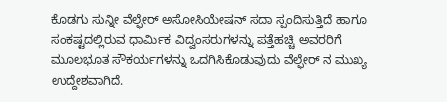ಕೊಡಗು ಸುನ್ನೀ ವೆಲ್ಫೇರ್ ಅಸೋಸಿಯೇಷನ್ ಸದಾ ಸ್ಪಂದಿಸುತ್ತಿದೆ ಹಾಗೂ ಸಂಕಷ್ಟದಲ್ಲಿರುವ ಧಾರ್ಮಿಕ ವಿದ್ವಂಸರುಗಳನ್ನು ಪತ್ತೆಹಚ್ಚಿ ಅವರರಿಗೆ ಮೂಲಭೂತ ಸೌಕರ್ಯಗಳನ್ನು ಒದಗಿಸಿಕೊಡುವುದು ವೆಲ್ಫೇರ್ ನ ಮುಖ್ಯ ಉದ್ದೇಶವಾಗಿದೆ.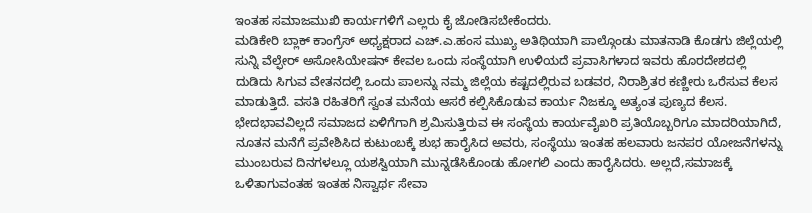ಇಂತಹ ಸಮಾಜಮುಖಿ ಕಾರ್ಯಗಳಿಗೆ ಎಲ್ಲರು ಕೈ ಜೋಡಿಸಬೇಕೆಂದರು.
ಮಡಿಕೇರಿ ಬ್ಲಾಕ್ ಕಾಂಗ್ರೆಸ್ ಅಧ್ಯಕ್ಷರಾದ ಎಚ್.ಎ.ಹಂಸ ಮುಖ್ಯ ಅತಿಥಿಯಾಗಿ ಪಾಲ್ಗೊಂಡು ಮಾತನಾಡಿ ಕೊಡಗು ಜಿಲ್ಲೆಯಲ್ಲಿ ಸುನ್ನಿ ವೆಲ್ಫೇರ್ ಅಸೋಸಿಯೇಷನ್ ಕೇವಲ ಒಂದು ಸಂಸ್ಥೆಯಾಗಿ ಉಳಿಯದೆ ಪ್ರವಾಸಿಗಳಾದ ಇವರು ಹೊರದೇಶದಲ್ಲಿ ದುಡಿದು ಸಿಗುವ ವೇತನದಲ್ಲಿ ಒಂದು ಪಾಲನ್ನು ನಮ್ಮ ಜಿಲ್ಲೆಯ ಕಷ್ಟದಲ್ಲಿರುವ ಬಡವರ, ನಿರಾಶ್ರಿತರ ಕಣ್ಣೀರು ಒರೆಸುವ ಕೆಲಸ ಮಾಡುತ್ತಿದೆ. ವಸತಿ ರಹಿತರಿಗೆ ಸ್ವಂತ ಮನೆಯ ಆಸರೆ ಕಲ್ಪಿಸಿಕೊಡುವ ಕಾರ್ಯ ನಿಜಕ್ಕೂ ಅತ್ಯಂತ ಪುಣ್ಯದ ಕೆಲಸ. ಭೇದಭಾವವಿಲ್ಲದೆ ಸಮಾಜದ ಏಳಿಗೆಗಾಗಿ ಶ್ರಮಿಸುತ್ತಿರುವ ಈ ಸಂಸ್ಥೆಯ ಕಾರ್ಯವೈಖರಿ ಪ್ರತಿಯೊಬ್ಬರಿಗೂ ಮಾದರಿಯಾಗಿದೆ,
ನೂತನ ಮನೆಗೆ ಪ್ರವೇಶಿಸಿದ ಕುಟುಂಬಕ್ಕೆ ಶುಭ ಹಾರೈಸಿದ ಅವರು, ಸಂಸ್ಥೆಯು ಇಂತಹ ಹಲವಾರು ಜನಪರ ಯೋಜನೆಗಳನ್ನು ಮುಂಬರುವ ದಿನಗಳಲ್ಲೂ ಯಶಸ್ವಿಯಾಗಿ ಮುನ್ನಡೆಸಿಕೊಂಡು ಹೋಗಲಿ ಎಂದು ಹಾರೈಸಿದರು. ಅಲ್ಲದೆ,ಸಮಾಜಕ್ಕೆ ಒಳಿತಾಗುವಂತಹ ಇಂತಹ ನಿಸ್ವಾರ್ಥ ಸೇವಾ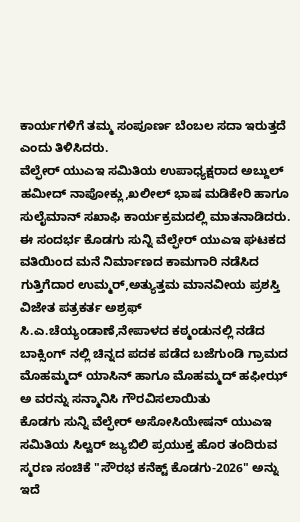ಕಾರ್ಯಗಳಿಗೆ ತಮ್ಮ ಸಂಪೂರ್ಣ ಬೆಂಬಲ ಸದಾ ಇರುತ್ತದೆ ಎಂದು ತಿಳಿಸಿದರು.
ವೆಲ್ಫೇರ್ ಯುಎಇ ಸಮಿತಿಯ ಉಪಾಧ್ಯಕ್ಷರಾದ ಅಬ್ದುಲ್ ಹಮೀದ್ ನಾಪೋಕ್ಲು,ಖಲೀಲ್ ಭಾಷ ಮಡಿಕೇರಿ ಹಾಗೂ ಸುಲೈಮಾನ್ ಸಖಾಫಿ ಕಾರ್ಯಕ್ರಮದಲ್ಲಿ ಮಾತನಾಡಿದರು.
ಈ ಸಂದರ್ಭ ಕೊಡಗು ಸುನ್ನಿ ವೆಲ್ಫೇರ್ ಯುಎಇ ಘಟಕದ ವತಿಯಿಂದ ಮನೆ ನಿರ್ಮಾಣದ ಕಾಮಗಾರಿ ನಡೆಸಿದ ಗುತ್ತಿಗೆದಾರ ಉಮ್ಮರ್,ಅತ್ಯುತ್ತಮ ಮಾನವೀಯ ಪ್ರಶಸ್ತಿ ವಿಜೇತ ಪತ್ರಕರ್ತ ಅಶ್ರಫ್ ಸಿ.ಎ.ಚೆಯ್ಯಂಡಾಣೆ,ನೇಪಾಳದ ಕಠ್ಮಂಡುನಲ್ಲಿ ನಡೆದ ಬಾಕ್ಸಿಂಗ್ ನಲ್ಲಿ ಚಿನ್ನದ ಪದಕ ಪಡೆದ ಬಜೆಗುಂಡಿ ಗ್ರಾಮದ ಮೊಹಮ್ಮದ್ ಯಾಸಿನ್ ಹಾಗೂ ಮೊಹಮ್ಮದ್ ಹಫೀಝ್ ಅ ವರನ್ನು ಸನ್ಮಾನಿಸಿ ಗೌರವಿಸಲಾಯಿತು
ಕೊಡಗು ಸುನ್ನಿ ವೆಲ್ಫೇರ್ ಅಸೋಸಿಯೇಷನ್ ಯುಎಇ ಸಮಿತಿಯ ಸಿಲ್ವರ್ ಜ್ಯುಬಿಲಿ ಪ್ರಯುಕ್ತ ಹೊರ ತಂದಿರುವ ಸ್ಮರಣ ಸಂಚಿಕೆ "ಸೌರಭ ಕನೆಕ್ಟ್ ಕೊಡಗು-2026" ಅನ್ನು ಇದೆ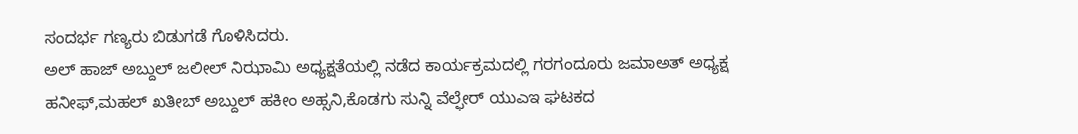ಸಂದರ್ಭ ಗಣ್ಯರು ಬಿಡುಗಡೆ ಗೊಳಿಸಿದರು.
ಅಲ್ ಹಾಜ್ ಅಬ್ದುಲ್ ಜಲೀಲ್ ನಿಝಾಮಿ ಅಧ್ಯಕ್ಷತೆಯಲ್ಲಿ ನಡೆದ ಕಾರ್ಯಕ್ರಮದಲ್ಲಿ ಗರಗಂದೂರು ಜಮಾಅತ್ ಅಧ್ಯಕ್ಷ ಹನೀಫ್,ಮಹಲ್ ಖತೀಬ್ ಅಬ್ದುಲ್ ಹಕೀಂ ಅಹ್ಸನಿ,ಕೊಡಗು ಸುನ್ನಿ ವೆಲ್ಫೇರ್ ಯುಎಇ ಘಟಕದ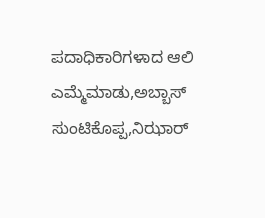ಪದಾಧಿಕಾರಿಗಳಾದ ಆಲಿ ಎಮ್ಮೆಮಾಡು,ಅಬ್ಬಾಸ್ ಸುಂಟಿಕೊಪ್ಪ,ನಿಝಾರ್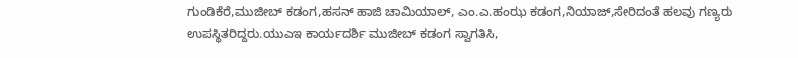ಗುಂಡಿಕೆರೆ,ಮುಜೀಬ್ ಕಡಂಗ,ಹಸನ್ ಹಾಜಿ ಚಾಮಿಯಾಲ್, ಎಂ.ಎ.ಹಂಝ ಕಡಂಗ,ನಿಯಾಜ್,ಸೇರಿದಂತೆ ಹಲವು ಗಣ್ಯರು ಉಪಸ್ಥಿತರಿದ್ದರು.ಯುಎಇ ಕಾರ್ಯದರ್ಶಿ ಮುಜೀಬ್ ಕಡಂಗ ಸ್ವಾಗತಿಸಿ,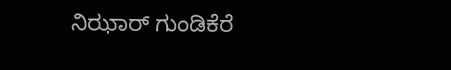ನಿಝಾರ್ ಗುಂಡಿಕೆರೆ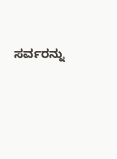ಸರ್ವರನ್ನು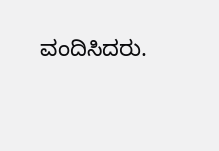ವಂದಿಸಿದರು.